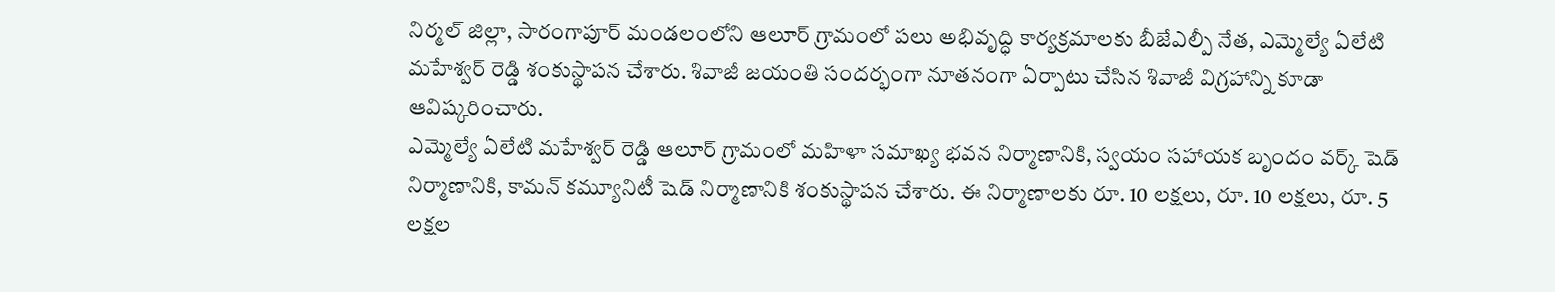నిర్మల్ జిల్లా, సారంగాపూర్ మండలంలోని ఆలూర్ గ్రామంలో పలు అభివృద్ధి కార్యక్రమాలకు బీజేఎల్పీ నేత, ఎమ్మెల్యే ఏలేటి మహేశ్వర్ రెడ్డి శంకుస్థాపన చేశారు. శివాజీ జయంతి సందర్భంగా నూతనంగా ఏర్పాటు చేసిన శివాజీ విగ్రహాన్ని కూడా ఆవిష్కరించారు.
ఎమ్మెల్యే ఏలేటి మహేశ్వర్ రెడ్డి ఆలూర్ గ్రామంలో మహిళా సమాఖ్య భవన నిర్మాణానికి, స్వయం సహాయక బృందం వర్క్ షెడ్ నిర్మాణానికి, కామన్ కమ్యూనిటీ షెడ్ నిర్మాణానికి శంకుస్థాపన చేశారు. ఈ నిర్మాణాలకు రూ. 10 లక్షలు, రూ. 10 లక్షలు, రూ. 5 లక్షల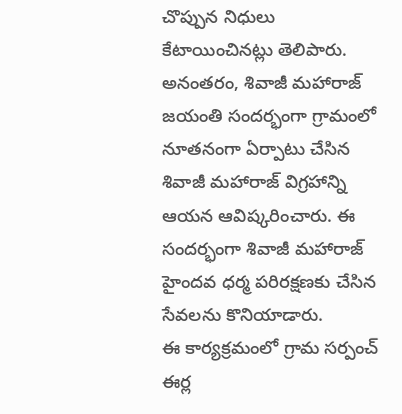చొప్పున నిధులు కేటాయించినట్లు తెలిపారు.
అనంతరం, శివాజీ మహారాజ్ జయంతి సందర్భంగా గ్రామంలో నూతనంగా ఏర్పాటు చేసిన శివాజీ మహారాజ్ విగ్రహాన్ని ఆయన ఆవిష్కరించారు. ఈ సందర్భంగా శివాజీ మహారాజ్ హైందవ ధర్మ పరిరక్షణకు చేసిన సేవలను కొనియాడారు.
ఈ కార్యక్రమంలో గ్రామ సర్పంచ్ ఈర్ల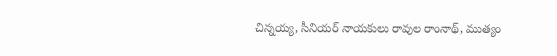చిన్నయ్య, సీనియర్ నాయకులు రావుల రాంనాథ్, ముత్యం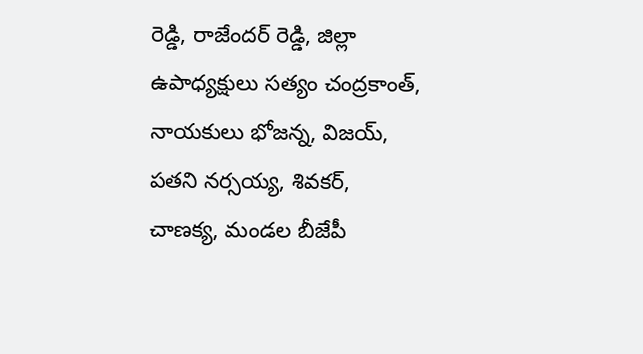రెడ్డి, రాజేందర్ రెడ్డి, జిల్లా ఉపాధ్యక్షులు సత్యం చంద్రకాంత్, నాయకులు భోజన్న, విజయ్, పతని నర్సయ్య, శివకర్, చాణక్య, మండల బీజేపీ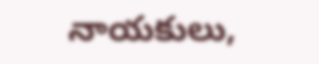నాయకులు,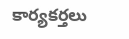కార్యకర్తలు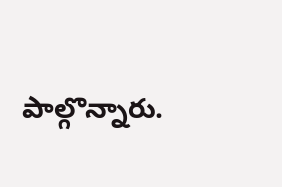పాల్గొన్నారు.